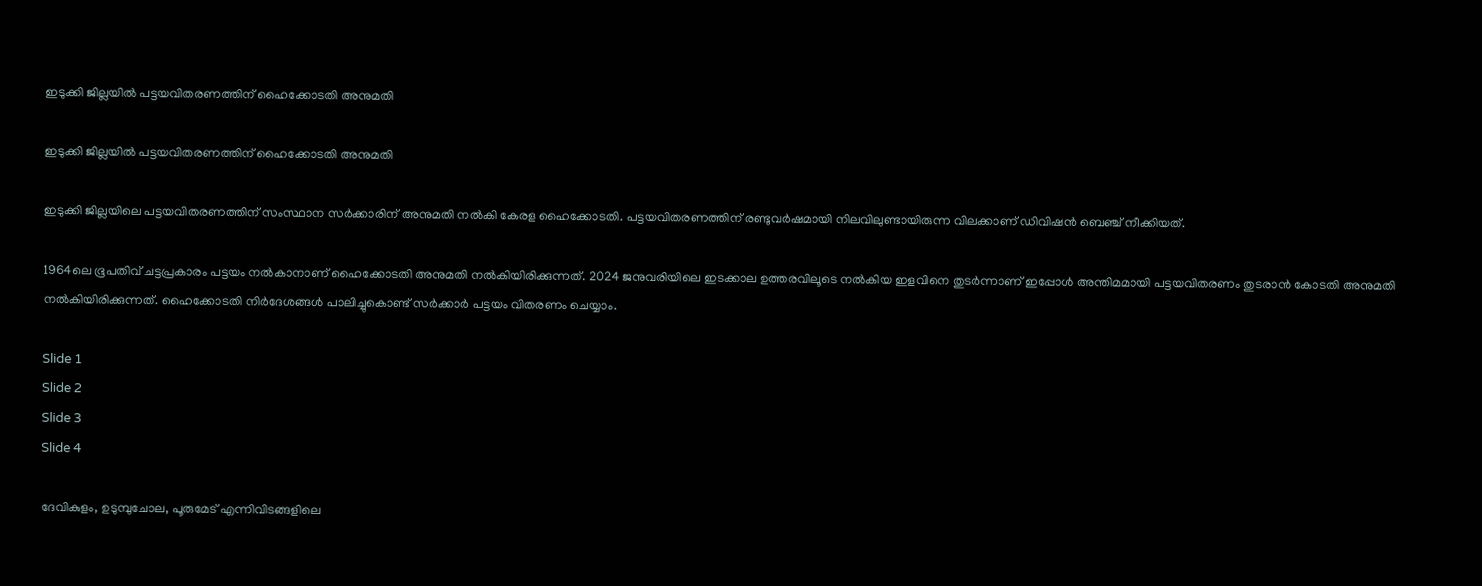ഇടുക്കി ജില്ലയിൽ പട്ടയവിതരണത്തിന് ഹൈക്കോടതി അനുമതി

ഇടുക്കി ജില്ലയിൽ പട്ടയവിതരണത്തിന് ഹൈക്കോടതി അനുമതി

ഇടുക്കി ജില്ലയിലെ പട്ടയവിതരണത്തിന് സംസ്ഥാന സർക്കാരിന് അനുമതി നൽകി കേരള ഹൈക്കോടതി. പട്ടയവിതരണത്തിന് രണ്ടുവർഷമായി നിലവിലുണ്ടായിരുന്ന വിലക്കാണ് ഡിവിഷൻ ബെഞ്ച് നീക്കിയത്.

1964ലെ ഭൂപതിവ് ചട്ടപ്രകാരം പട്ടയം നൽകാനാണ് ഹൈക്കോടതി അനുമതി നൽകിയിരിക്കുന്നത്. 2024 ജനുവരിയിലെ ഇടക്കാല ഉത്തരവിലൂടെ നൽകിയ ഇളവിനെ തുടർന്നാണ് ഇപ്പോൾ അന്തിമമായി പട്ടയവിതരണം തുടരാൻ കോടതി അനുമതി നൽകിയിരിക്കുന്നത്. ഹൈക്കോടതി നിർദേശങ്ങൾ പാലിച്ചുകൊണ്ട് സർക്കാർ പട്ടയം വിതരണം ചെയ്യാം.

Slide 1
Slide 2
Slide 3
Slide 4

ദേവികുളം, ഉടുമ്പുചോല, പൂരുമേട് എന്നിവിടങ്ങളിലെ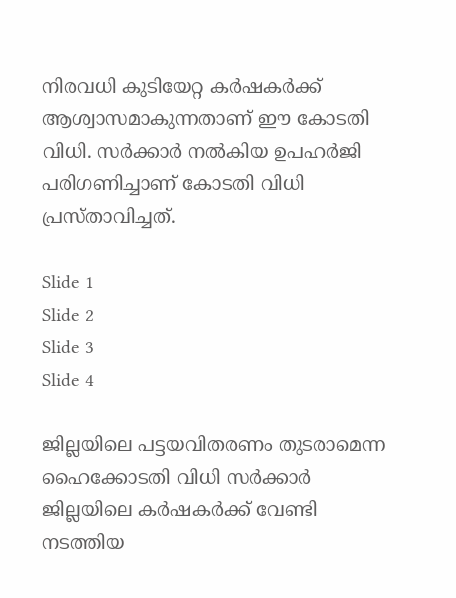നിരവധി കുടിയേറ്റ കർഷകർക്ക് ആശ്വാസമാകുന്നതാണ് ഈ കോടതി വിധി. സർക്കാർ നൽകിയ ഉപഹർജി പരിഗണിച്ചാണ് കോടതി വിധി പ്രസ്താവിച്ചത്.

Slide 1
Slide 2
Slide 3
Slide 4

ജില്ലയിലെ പട്ടയവിതരണം തുടരാമെന്ന ഹൈക്കോടതി വിധി സർക്കാർ ജില്ലയിലെ കർഷകർക്ക് വേണ്ടി നടത്തിയ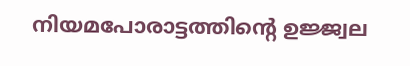നിയമപോരാട്ടത്തിന്റെ ഉജ്ജ്വല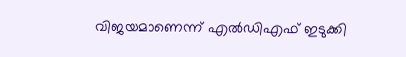വിജയമാണെന്ന് എൽഡിഎഫ് ഇടുക്കി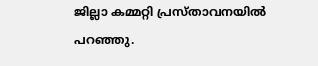ജില്ലാ കമ്മറ്റി പ്രസ്താവനയിൽ പറഞ്ഞു.